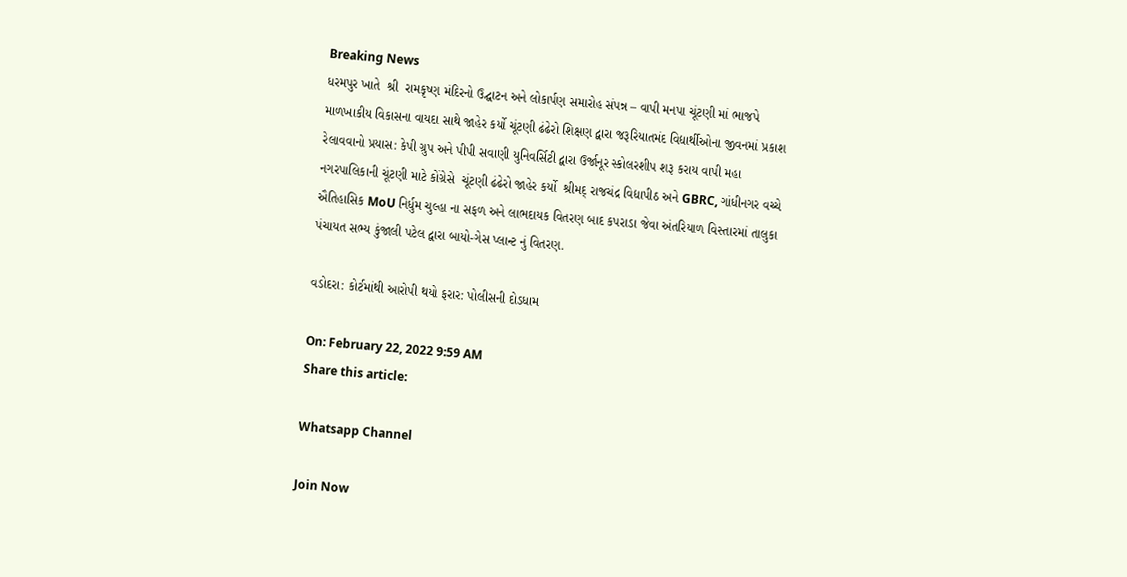Breaking News
ધરમપુર ખાતે  શ્રી  રામકૃષ્ણ મંદિરનો ઉદ્ઘાટન અને લોકાર્પણ સમારોહ સંપન્ન – વાપી મનપા ચૂંટણી માં ભાજપે માળખાકીય વિકાસના વાયદા સાથે જાહેર કર્યો ચૂંટણી ઢંઢેરો શિક્ષણ દ્વારા જરૂરિયાતમંદ વિદ્યાર્થીઓના જીવનમાં પ્રકાશ રેલાવવાનો પ્રયાસ: કેપી ગ્રુપ અને પીપી સવાણી યુનિવર્સિટી દ્વારા ઉર્જાનૂર સ્કોલરશીપ શરૂ કરાય વાપી મહા નગરપાલિકાની ચૂંટણી માટે કોંગ્રેસે  ચૂંટણી ઢંઢેરો જાહેર કર્યો  શ્રીમદ્ રાજચંદ્ર વિદ્યાપીઠ અને GBRC, ગાંધીનગર વચ્ચે ઐતિહાસિક MoU નિર્ધુમ ચુલ્હા ના સફળ અને લાભદાયક વિતરણ બાદ કપરાડા જેવા અંતરિયાળ વિસ્તારમાં તાલુકા પંચાયત સભ્ય કુંજાલી પટેલ દ્વારા બાયો-ગેસ પ્લાન્ટ નું વિતરણ.

વડોદરા: કોર્ટમાંથી આરોપી થયો ફરાર: પોલીસની દોડધામ

On: February 22, 2022 9:59 AM
Share this article:

Whatsapp Channel

Join Now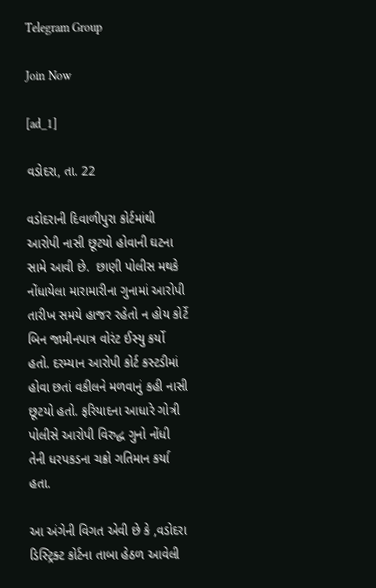Telegram Group

Join Now

[ad_1]

વડોદરા, તા. 22

વડોદરાની દિવાળીપુરા કોર્ટમાંથી આરોપી નાસી છૂટયો હોવાની ઘટના સામે આવી છે.  છાણી પોલીસ મથકે નોંધાયેલા મારામારીના ગુનામાં આરોપી તારીખ સમયે હાજર રહેતો ન હોય કોર્ટે બિન જામીનપાત્ર વોરંટ ઈસ્યુ કર્યો હતો. દરમ્યાન આરોપી કોર્ટ કસ્ટડીમાં હોવા છતાં વકીલને મળવાનું કહી નાસી છૂટયો હતો. ફરિયાદના આધારે ગોત્રી પોલીસે આરોપી વિરુદ્ધ ગુનો નોંધી તેની ધરપકડના ચક્રો ગતિમાન કર્યા હતા.

આ અંગેની વિગત એવી છે કે ,વડોદરા ડિસ્ટ્રિક્ટ કોર્ટના તાબા હેઠળ આવેલી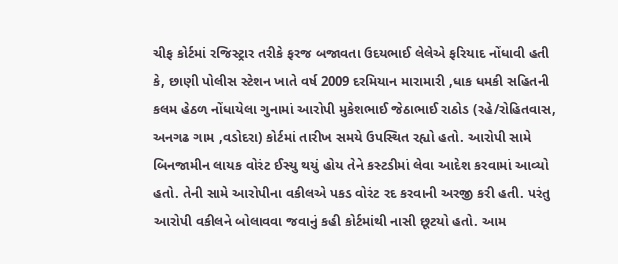ચીફ કોર્ટમાં રજિસ્ટ્રાર તરીકે ફરજ બજાવતા ઉદયભાઈ લેલેએ ફરિયાદ નોંધાવી હતી કે, છાણી પોલીસ સ્ટેશન ખાતે વર્ષ 2009 દરમિયાન મારામારી ,ધાક ધમકી સહિતની કલમ હેઠળ નોંધાયેલા ગુનામાં આરોપી મુકેશભાઈ જેઠાભાઈ રાઠોડ (રહે/રોહિતવાસ, અનગઢ ગામ ,વડોદરા) કોર્ટમાં તારીખ સમયે ઉપસ્થિત રહ્યો હતો. આરોપી સામે બિનજામીન લાયક વોરંટ ઈસ્યુ થયું હોય તેને કસ્ટડીમાં લેવા આદેશ કરવામાં આવ્યો હતો. તેની સામે આરોપીના વકીલએ પકડ વોરંટ રદ કરવાની અરજી કરી હતી. પરંતુ આરોપી વકીલને બોલાવવા જવાનું કહી કોર્ટમાંથી નાસી છૂટયો હતો. આમ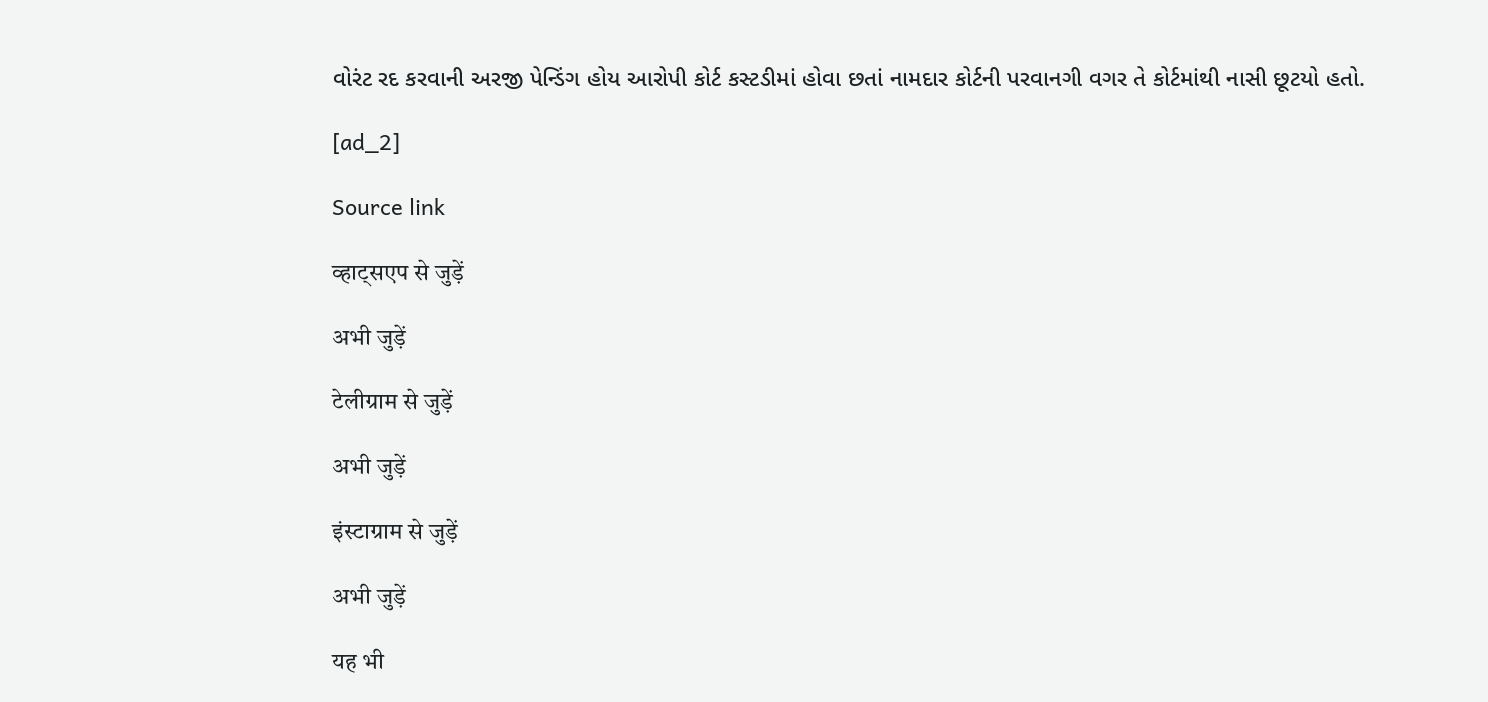વોરંટ રદ કરવાની અરજી પેન્ડિંગ હોય આરોપી કોર્ટ કસ્ટડીમાં હોવા છતાં નામદાર કોર્ટની પરવાનગી વગર તે કોર્ટમાંથી નાસી છૂટયો હતો.

[ad_2]

Source link

व्हाट्सएप से जुड़ें

अभी जुड़ें

टेलीग्राम से जुड़ें

अभी जुड़ें

इंस्टाग्राम से जुड़ें

अभी जुड़ें

यह भी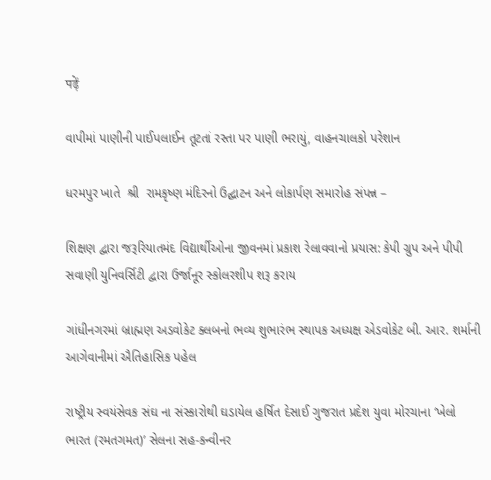पढ़ें

વાપીમાં પાણીની પાઈપલાઈન તૂટતાં રસ્તા પર પાણી ભરાયું, વાહનચાલકો પરેશાન

ધરમપુર ખાતે  શ્રી  રામકૃષ્ણ મંદિરનો ઉદ્ઘાટન અને લોકાર્પણ સમારોહ સંપન્ન –

શિક્ષણ દ્વારા જરૂરિયાતમંદ વિદ્યાર્થીઓના જીવનમાં પ્રકાશ રેલાવવાનો પ્રયાસ: કેપી ગ્રુપ અને પીપી સવાણી યુનિવર્સિટી દ્વારા ઉર્જાનૂર સ્કોલરશીપ શરૂ કરાય

ગાંધીનગરમાં બ્રાહ્મણ અડવોકેટ ક્લબનો ભવ્ય શુભારંભ સ્થાપક અધ્યક્ષ એડવોકેટ બી. આર. શર્માની આગેવાનીમાં ઐતિહાસિક પહેલ

રાષ્ટ્રીય સ્વયંસેવક સંઘ ના સંસ્કારોથી ઘડાયેલ હર્ષિત દેસાઈ ગુજરાત પ્રદેશ યુવા મોરચાના ‘ખેલો ભારત (રમતગમત)’ સેલના સહ-કન્વીનર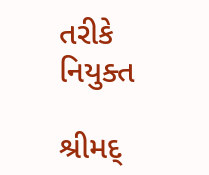તરીકે નિયુક્ત

શ્રીમદ્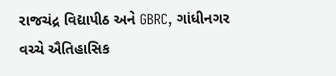રાજચંદ્ર વિદ્યાપીઠ અને GBRC, ગાંધીનગર વચ્ચે ઐતિહાસિક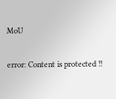MoU

error: Content is protected !!